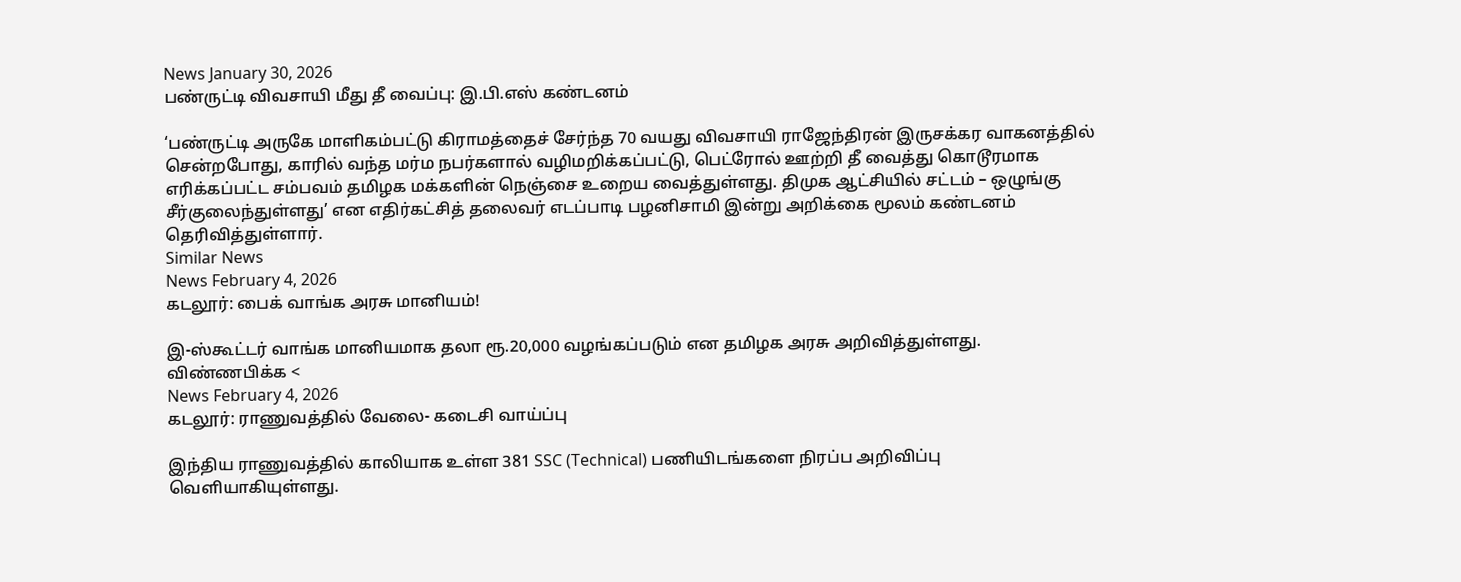News January 30, 2026
பண்ருட்டி விவசாயி மீது தீ வைப்பு: இ.பி.எஸ் கண்டனம்

‘பண்ருட்டி அருகே மாளிகம்பட்டு கிராமத்தைச் சேர்ந்த 70 வயது விவசாயி ராஜேந்திரன் இருசக்கர வாகனத்தில் சென்றபோது, காரில் வந்த மர்ம நபர்களால் வழிமறிக்கப்பட்டு, பெட்ரோல் ஊற்றி தீ வைத்து கொடூரமாக எரிக்கப்பட்ட சம்பவம் தமிழக மக்களின் நெஞ்சை உறைய வைத்துள்ளது. திமுக ஆட்சியில் சட்டம் – ஒழுங்கு சீர்குலைந்துள்ளது’ என எதிர்கட்சித் தலைவர் எடப்பாடி பழனிசாமி இன்று அறிக்கை மூலம் கண்டனம் தெரிவித்துள்ளார்.
Similar News
News February 4, 2026
கடலூர்: பைக் வாங்க அரசு மானியம்!

இ-ஸ்கூட்டர் வாங்க மானியமாக தலா ரூ.20,000 வழங்கப்படும் என தமிழக அரசு அறிவித்துள்ளது. விண்ணபிக்க <
News February 4, 2026
கடலூர்: ராணுவத்தில் வேலை- கடைசி வாய்ப்பு

இந்திய ராணுவத்தில் காலியாக உள்ள 381 SSC (Technical) பணியிடங்களை நிரப்ப அறிவிப்பு வெளியாகியுள்ளது.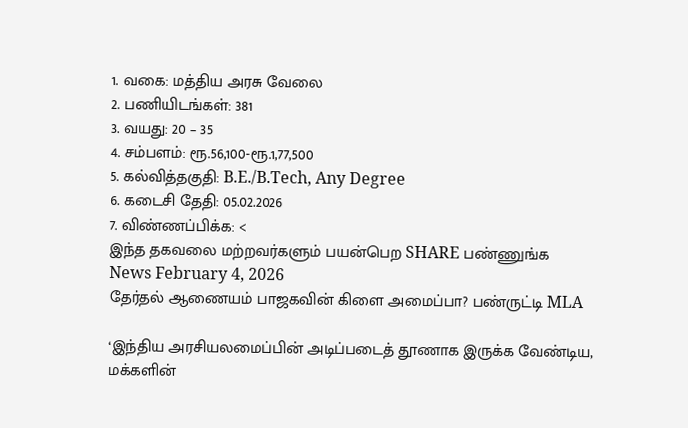1. வகை: மத்திய அரசு வேலை
2. பணியிடங்கள்: 381
3. வயது: 20 – 35
4. சம்பளம்: ரூ.56,100-ரூ.1,77,500
5. கல்வித்தகுதி: B.E./B.Tech, Any Degree
6. கடைசி தேதி: 05.02.2026
7. விண்ணப்பிக்க: <
இந்த தகவலை மற்றவர்களும் பயன்பெற SHARE பண்ணுங்க
News February 4, 2026
தேர்தல் ஆணையம் பாஜகவின் கிளை அமைப்பா? பண்ருட்டி MLA

‘இந்திய அரசியலமைப்பின் அடிப்படைத் தூணாக இருக்க வேண்டிய, மக்களின்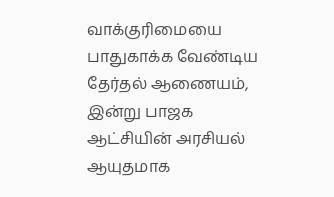வாக்குரிமையை பாதுகாக்க வேண்டிய தேர்தல் ஆணையம், இன்று பாஜக ஆட்சியின் அரசியல் ஆயுதமாக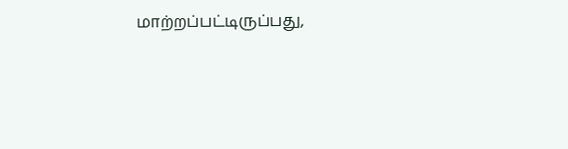மாற்றப்பட்டிருப்பது,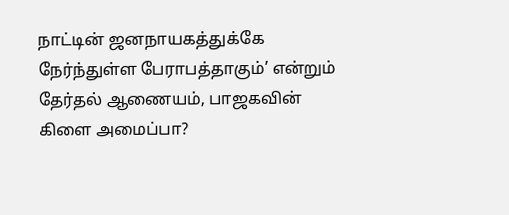நாட்டின் ஜனநாயகத்துக்கே நேர்ந்துள்ள பேராபத்தாகும்’ என்றும் தேர்தல் ஆணையம், பாஜகவின் கிளை அமைப்பா?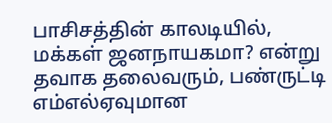பாசிசத்தின் காலடியில், மக்கள் ஜனநாயகமா? என்று தவாக தலைவரும், பண்ருட்டி எம்எல்ஏவுமான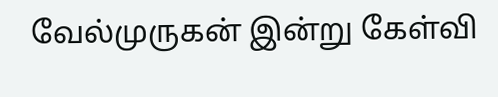வேல்முருகன் இன்று கேள்வி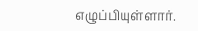எழுப்பியுள்ளார்.